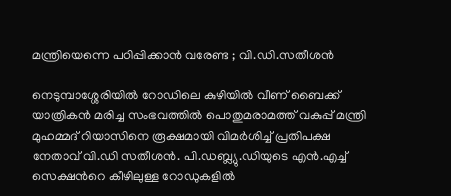മന്ത്രിയെന്നെ പഠിപ്പിക്കാന്‍ വരേണ്ട ; വി.ഡി.സതീശൻ

നെടുമ്പാശ്ശേരിയിൽ റോഡിലെ കുഴിയിൽ വീണ് ബൈക്ക് യാത്രികൻ മരിച്ച സംഭവത്തിൽ പൊതുമരാമത്ത് വകുപ്പ് മന്ത്രി മുഹമ്മദ് റിയാസിനെ രൂക്ഷമായി വിമർശിച്ച് പ്രതിപക്ഷ നേതാവ് വി.ഡി സതീശൻ. പി.ഡബ്ല്യു.ഡിയുടെ എൻ.എച്ച് സെക്ഷന്‍റെ കീഴിലുള്ള റോഡുകളിൽ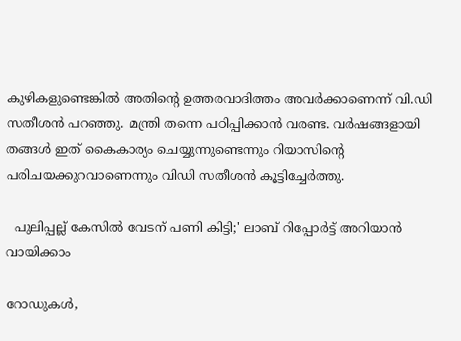കുഴികളുണ്ടെങ്കിൽ അതിന്‍റെ ഉത്തരവാദിത്തം അവർക്കാണെന്ന് വി.ഡി സതീശൻ പറഞ്ഞു. മന്ത്രി തന്നെ പഠിപ്പിക്കാൻ വരണ്ട. വർഷങ്ങളായി തങ്ങൾ ഇത് കൈകാര്യം ചെയ്യുന്നുണ്ടെന്നും റിയാസിന്‍റെ പരിചയക്കുറവാണെന്നും വിഡി സതീശൻ കൂട്ടിച്ചേർത്തു.

  പുലിപ്പല്ല് കേസിൽ വേടന് പണി കിട്ടി;' ലാബ് റിപ്പോർട്ട് അറിയാൻ വായിക്കാം

റോഡുകൾ,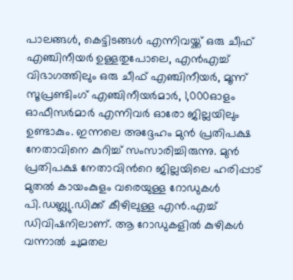പാലങ്ങൾ, കെട്ടിടങ്ങൾ എന്നിവയ്ക്ക് ഒരു ചീഫ് എഞ്ചിനീയർ ഉള്ളതുപോലെ, എൻഎച്ച് വിഭാഗത്തിലും ഒരു ചീഫ് എഞ്ചിനീയർ, മൂന്ന് സൂപ്രണ്ടിംഗ് എഞ്ചിനീയർമാർ, 1,000ഓളം ഓഫീസർമാർ എന്നിവർ ഓരോ ജില്ലയിലും ഉണ്ടാകും. ഇന്നലെ അദ്ദേഹം മുൻ പ്രതിപക്ഷ നേതാവിനെ കുറിച്ച് സംസാരിച്ചിരുന്നു. മുൻ പ്രതിപക്ഷ നേതാവിന്‍റെ ജില്ലയിലെ ഹരിപ്പാട് മുതൽ കായംകുളം വരെയുള്ള റോഡുകൾ പി.ഡബ്ല്യു.ഡിക്ക് കീഴിലുള്ള എൻ.എച്ച് ഡിവിഷനിലാണ്. ആ റോഡുകളിൽ കുഴികൾ വന്നാൽ ചുമതല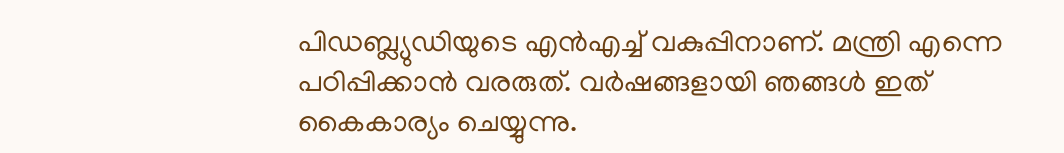പിഡബ്ല്യുഡിയുടെ എൻഎച്ച് വകുപ്പിനാണ്. മന്ത്രി എന്നെ പഠിപ്പിക്കാൻ വരരുത്. വർഷങ്ങളായി ഞങ്ങൾ ഇത് കൈകാര്യം ചെയ്യുന്നു.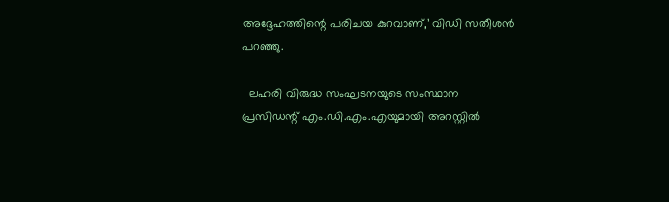അദ്ദേഹത്തിന്റെ പരിചയ കുറവാണ്,’ വിഡി സതീശൻ പറഞ്ഞു.

  ലഹരി വിരുദ്ധ സംഘടനയുടെ സംസ്ഥാന പ്രസിഡന്റ് എം.ഡി.എം.എയുമായി അറസ്റ്റില്‍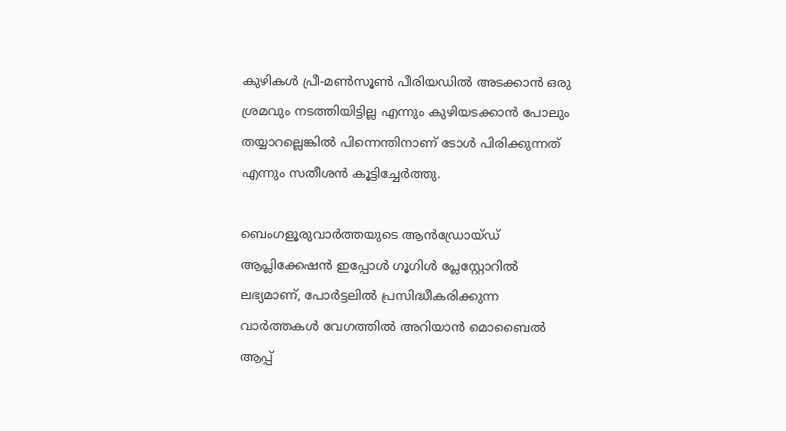കുഴികള്‍ പ്രീ-മണ്‍സൂണ്‍ പീരിയഡില്‍ അടക്കാന്‍ ഒരു ശ്രമവും നടത്തിയിട്ടില്ല എന്നും കുഴിയടക്കാൻ പോലും തയ്യാറല്ലെങ്കില്‍ പിന്നെന്തിനാണ് ടോള്‍ പിരിക്കുന്നത് എന്നും സതീശന്‍ കൂട്ടിച്ചേര്‍ത്തു.

ബെംഗളൂരുവാർത്തയുടെ ആൻഡ്രോയ്ഡ് ആപ്ലിക്കേഷൻ ഇപ്പോൾ ഗൂഗിൾ പ്ലേസ്റ്റോറിൽ ലഭ്യമാണ്, പോർട്ടലിൽ പ്രസിദ്ധീകരിക്കുന്ന വാർത്തകൾ വേഗത്തിൽ അറിയാൻ മൊബൈൽ ആപ്പ്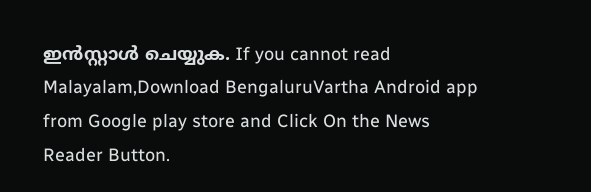ഇൻസ്റ്റാൾ ചെയ്യുക. If you cannot read Malayalam,Download BengaluruVartha Android app from Google play store and Click On the News Reader Button.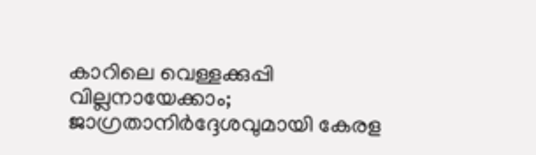കാറിലെ വെള്ളക്കുപ്പി വില്ലനായേക്കാം; ജാഗ്രതാനിർദ്ദേശവുമായി കേരള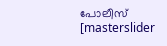പോലീസ്
[masterslider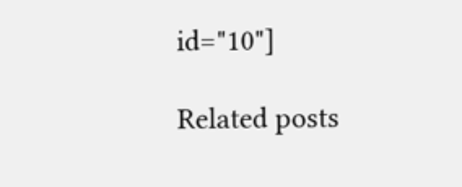id="10"]

Related posts